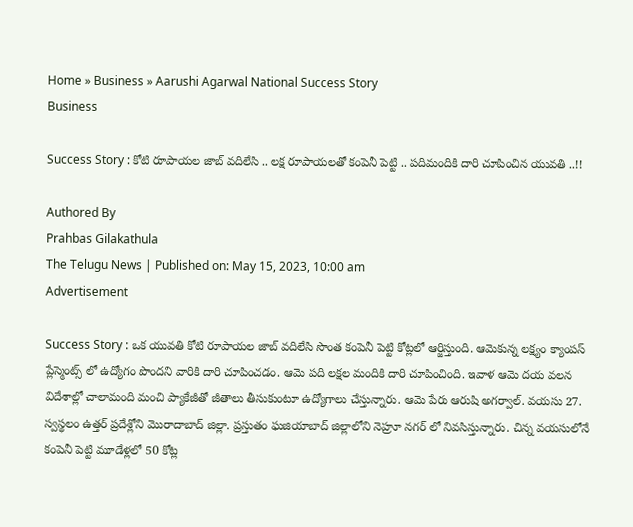Home » Business » Aarushi Agarwal National Success Story
Business

Success Story : కోటి రూపాయల జాబ్ వదిలేసి .. లక్ష రూపాయలతో కంపెనీ పెట్టి .. పదిమందికి దారి చూపించిన యువతి ..!!

Authored By
Prahbas Gilakathula
The Telugu News | Published on: May 15, 2023, 10:00 am
Advertisement

Success Story : ఒక యువతి కోటి రూపాయల జాబ్ వదిలేసి సొంత కంపెనీ పెట్టి కోట్లలో ఆర్జిస్తుంది. ఆమెకున్న లక్ష్యం క్యాంపస్ ప్లేస్మెంట్స్ లో ఉద్యోగం పొందని వారికి దారి చూపించడం. ఆమె పది లక్షల మందికి దారి చూపించింది. ఇవాళ ఆమె దయ వలన విదేశాల్లో చాలామంది మంచి ప్యాకేజీతో జీతాలు తీసుకుంటూ ఉద్యోగాలు చేస్తున్నారు. ఆమె పేరు ఆరుషి అగర్వాల్. వయసు 27. స్వస్థలం ఉత్తర్ ప్రదేశ్లోని మొరాదాబాద్ జిల్లా. ప్రస్తుతం ఘజియాబాద్ జిల్లాలోని నెహ్రూ నగర్ లో నివసిస్తున్నారు. చిన్న వయసులోనే కంపెనీ పెట్టి మూడేళ్లలో 50 కోట్ల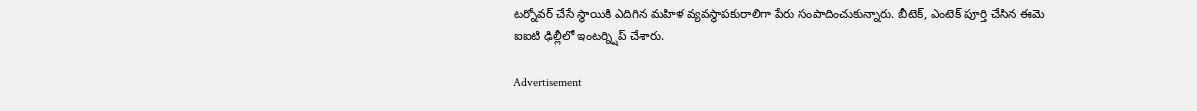టర్నోవర్ చేసే స్థాయికి ఎదిగిన మహిళ వ్యవస్థాపకురాలిగా పేరు సంపాదించుకున్నారు. బీటెక్, ఎంటెక్ పూర్తి చేసిన ఈమె ఐఐటి ఢిల్లీలో ఇంటర్న్షిప్ చేశారు.

Advertisement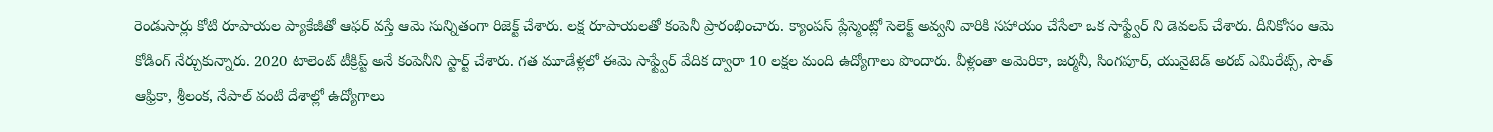రెండుసార్లు కోటి రూపాయల ప్యాకేజీతో ఆఫర్ వస్తే ఆమె సున్నితంగా రిజెక్ట్ చేశారు. లక్ష రూపాయలతో కంపెనీ ప్రారంభించారు. క్యాంపస్ ప్లేస్మెంట్లో సెలెక్ట్ అవ్వని వారికి సహాయం చేసేలా ఒక సాఫ్ట్వేర్ ని డెవలప్ చేశారు. దీనికోసం ఆమె కోడింగ్ నేర్చుకున్నారు. 2020 టాలెంట్ టీక్రిప్ట్ అనే కంపెనీని స్టార్ట్ చేశారు. గత మూడేళ్లలో ఈమె సాఫ్ట్వేర్ వేదిక ద్వారా 10 లక్షల మంది ఉద్యోగాలు పొందారు. వీళ్లంతా అమెరికా, జర్మనీ, సింగపూర్, యునైటెడ్ అరబ్ ఎమిరేట్స్, సౌత్ ఆఫ్రికా, శ్రీలంక, నేపాల్ వంటి దేశాల్లో ఉద్యోగాలు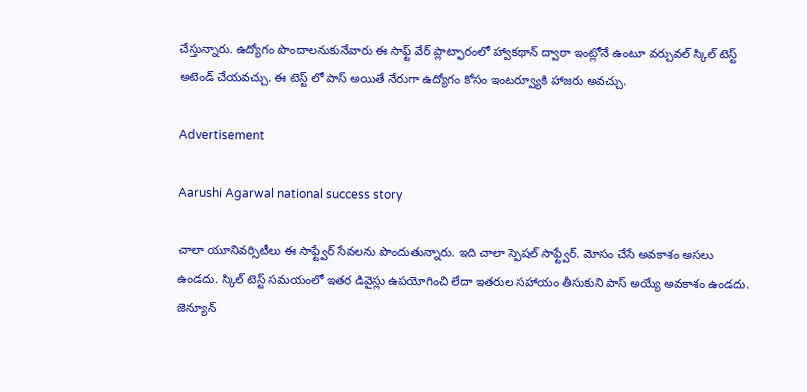చేస్తున్నారు. ఉద్యోగం పొందాలనుకునేవారు ఈ సాఫ్ట్ వేర్ ప్లాట్ఫారంలో హ్వాకథాన్ ద్వారా ఇంట్లోనే ఉంటూ వర్చువల్ స్కిల్ టెస్ట్ అటెండ్ చేయవచ్చు. ఈ టెస్ట్ లో పాస్ అయితే నేరుగా ఉద్యోగం కోసం ఇంటర్వ్యూకి హాజరు అవచ్చు.

Advertisement

Aarushi Agarwal national success story

చాలా యూనివర్సిటీలు ఈ సాఫ్ట్వేర్ సేవలను పొందుతున్నారు. ఇది చాలా స్పెషల్ సాఫ్ట్వేర్. మోసం చేసే అవకాశం అసలు ఉండదు. స్కిల్ టెస్ట్ సమయంలో ఇతర డివైస్లు ఉపయోగించి లేదా ఇతరుల సహాయం తీసుకుని పాస్ అయ్యే అవకాశం ఉండదు. జెన్యూన్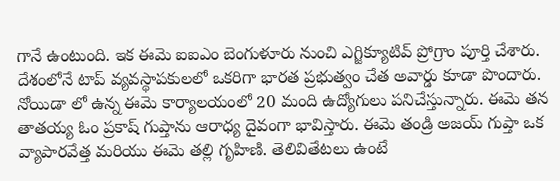గానే ఉంటుంది. ఇక ఈమె ఐఐఎం బెంగుళూరు నుంచి ఎగ్జిక్యూటివ్ ప్రోగ్రాం పూర్తి చేశారు. దేశంలోనే టాప్ వ్యవస్థాపకులలో ఒకరిగా భారత ప్రభుత్వం చేత అవార్డు కూడా పొందారు. నోయిడా లో ఉన్న ఈమె కార్యాలయంలో 20 మంది ఉద్యోగులు పనిచేస్తున్నారు. ఈమె తన తాతయ్య ఓం ప్రకాష్ గుప్తాను ఆరాధ్య దైవంగా భావిస్తారు. ఈమె తండ్రి అజయ్ గుప్తా ఒక వ్యాపారవేత్త మరియు ఈమె తల్లి గృహిణి. తెలివితేటలు ఉంటే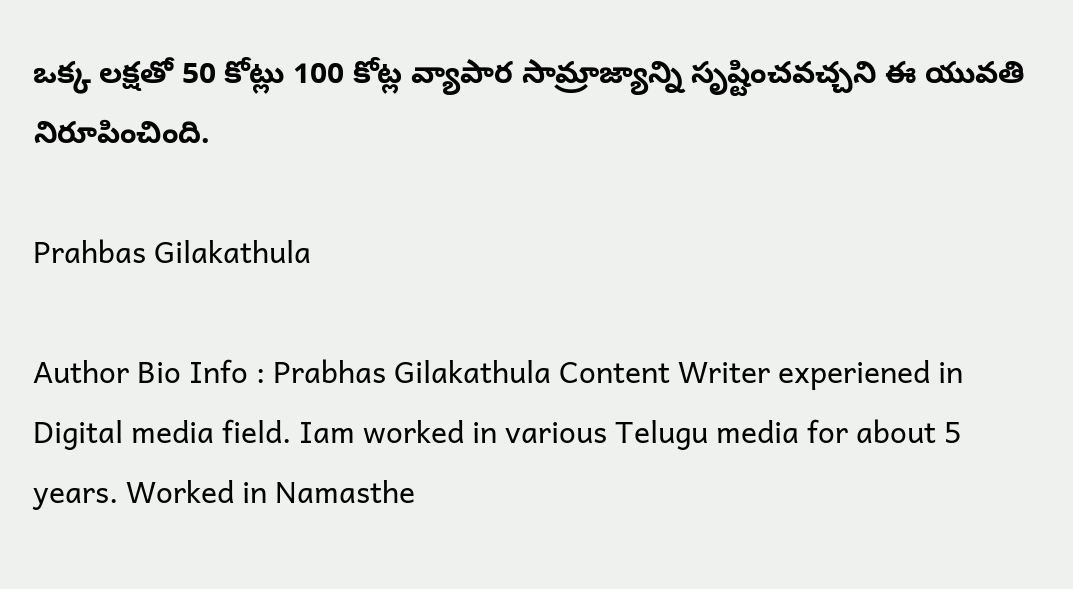ఒక్క లక్షతో 50 కోట్లు 100 కోట్ల వ్యాపార సామ్రాజ్యాన్ని సృష్టించవచ్చని ఈ యువతి నిరూపించింది.

Prahbas Gilakathula

Author Bio Info : Prabhas Gilakathula Content Writer experiened in Digital media field. Iam worked in various Telugu media for about 5 years. Worked in Namasthe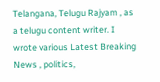Telangana, Telugu Rajyam , as a telugu content writer. I wrote various Latest Breaking News , politics,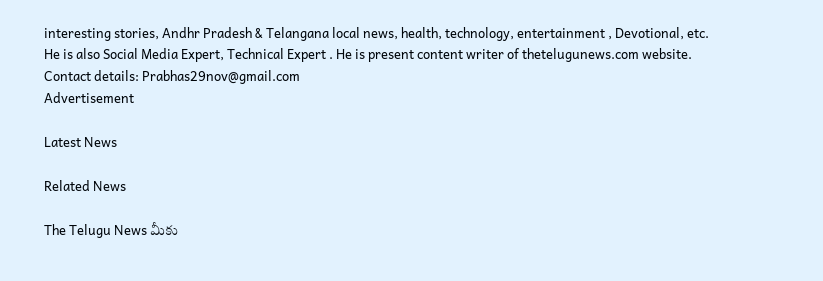interesting stories, Andhr Pradesh & Telangana local news, health, technology, entertainment , Devotional, etc. He is also Social Media Expert, Technical Expert . He is present content writer of thetelugunews.com website. Contact details: Prabhas29nov@gmail.com
Advertisement

Latest News

Related News

The Telugu News మీకు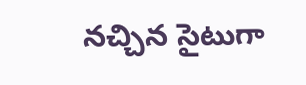నచ్చిన సైటుగా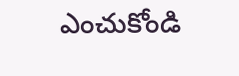ఎంచుకోండి